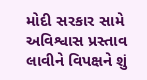મોદી સરકાર સામે અવિશ્વાસ પ્રસ્તાવ લાવીને વિપક્ષને શું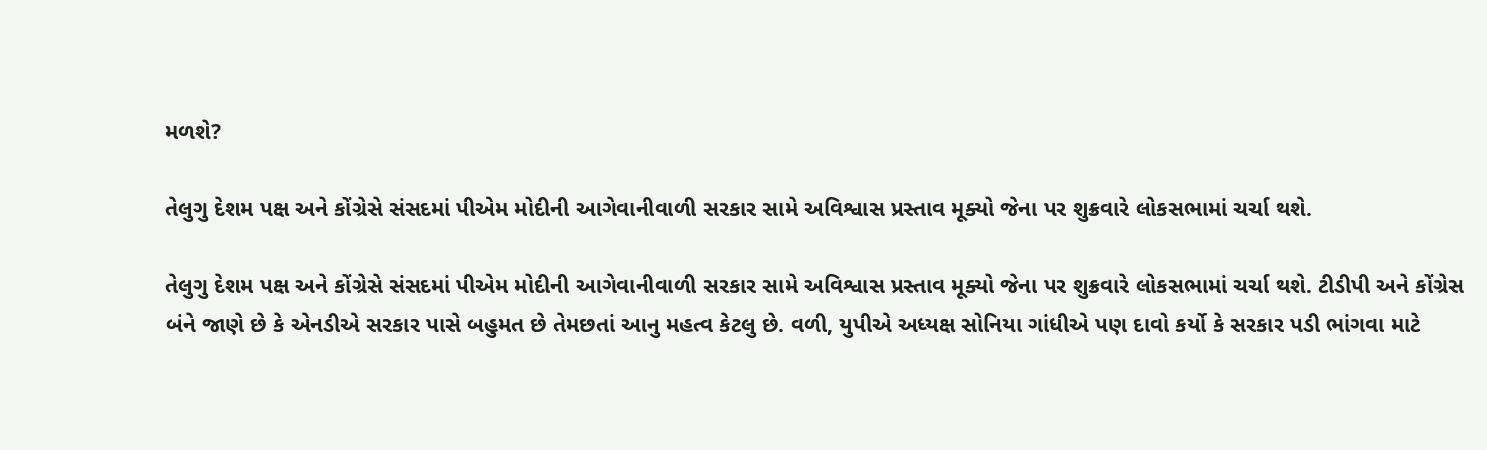મળશે?

તેલુગુ દેશમ પક્ષ અને કોંગ્રેસે સંસદમાં પીએમ મોદીની આગેવાનીવાળી સરકાર સામે અવિશ્વાસ પ્રસ્તાવ મૂક્યો જેના પર શુક્રવારે લોકસભામાં ચર્ચા થશે.

તેલુગુ દેશમ પક્ષ અને કોંગ્રેસે સંસદમાં પીએમ મોદીની આગેવાનીવાળી સરકાર સામે અવિશ્વાસ પ્રસ્તાવ મૂક્યો જેના પર શુક્રવારે લોકસભામાં ચર્ચા થશે. ટીડીપી અને કોંગ્રેસ બંને જાણે છે કે એનડીએ સરકાર પાસે બહુમત છે તેમછતાં આનુ મહત્વ કેટલુ છે. વળી, યુપીએ અધ્યક્ષ સોનિયા ગાંધીએ પણ દાવો કર્યો કે સરકાર પડી ભાંગવા માટે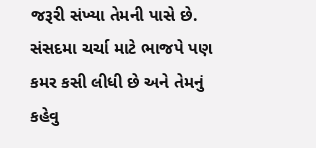જરૂરી સંખ્યા તેમની પાસે છે. સંસદમા ચર્ચા માટે ભાજપે પણ કમર કસી લીધી છે અને તેમનું કહેવુ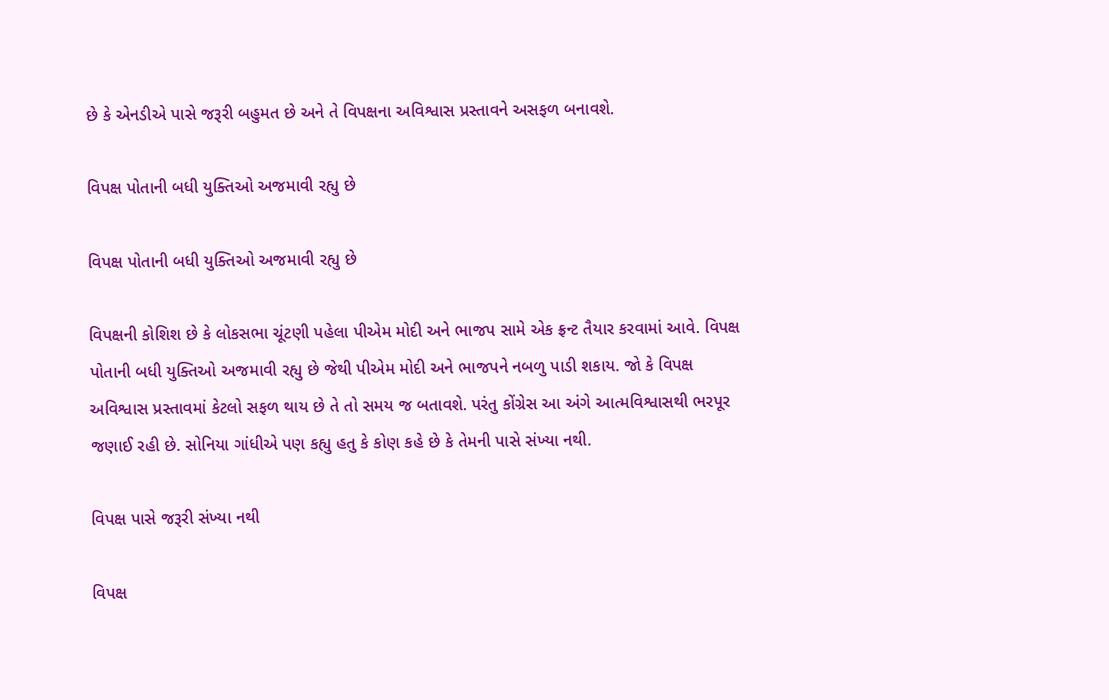છે કે એનડીએ પાસે જરૂરી બહુમત છે અને તે વિપક્ષના અવિશ્વાસ પ્રસ્તાવને અસફળ બનાવશે.

વિપક્ષ પોતાની બધી યુક્તિઓ અજમાવી રહ્યુ છે

વિપક્ષ પોતાની બધી યુક્તિઓ અજમાવી રહ્યુ છે

વિપક્ષની કોશિશ છે કે લોકસભા ચૂંટણી પહેલા પીએમ મોદી અને ભાજપ સામે એક ફ્રન્ટ તૈયાર કરવામાં આવે. વિપક્ષ પોતાની બધી યુક્તિઓ અજમાવી રહ્યુ છે જેથી પીએમ મોદી અને ભાજપને નબળુ પાડી શકાય. જો કે વિપક્ષ અવિશ્વાસ પ્રસ્તાવમાં કેટલો સફળ થાય છે તે તો સમય જ બતાવશે. પરંતુ કોંગ્રેસ આ અંગે આત્મવિશ્વાસથી ભરપૂર જણાઈ રહી છે. સોનિયા ગાંધીએ પણ કહ્યુ હતુ કે કોણ કહે છે કે તેમની પાસે સંખ્યા નથી.

વિપક્ષ પાસે જરૂરી સંખ્યા નથી

વિપક્ષ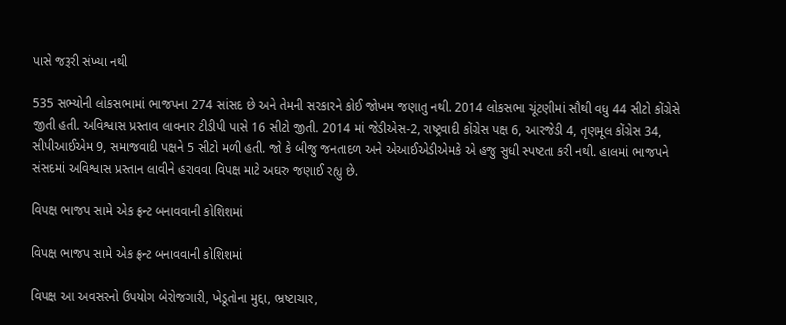પાસે જરૂરી સંખ્યા નથી

535 સભ્યોની લોકસભામાં ભાજપના 274 સાંસદ છે અને તેમની સરકારને કોઈ જોખમ જણાતુ નથી. 2014 લોકસભા ચૂંટણીમાં સૌથી વધુ 44 સીટો કોંગ્રેસે જીતી હતી. અવિશ્વાસ પ્રસ્તાવ લાવનાર ટીડીપી પાસે 16 સીટો જીતી. 2014 માં જેડીએસ-2, રાષ્ટ્રવાદી કોંગ્રેસ પક્ષ 6, આરજેડી 4, તૃણમૂલ કોંગ્રેસ 34, સીપીઆઈએમ 9, સમાજવાદી પક્ષને 5 સીટો મળી હતી. જો કે બીજુ જનતાદળ અને એઆઈએડીએમકે એ હજુ સુધી સ્પષ્ટતા કરી નથી. હાલમાં ભાજપને સંસદમાં અવિશ્વાસ પ્રસ્તાન લાવીને હરાવવા વિપક્ષ માટે અઘરુ જણાઈ રહ્યુ છે.

વિપક્ષ ભાજપ સામે એક ફ્રન્ટ બનાવવાની કોશિશમાં

વિપક્ષ ભાજપ સામે એક ફ્રન્ટ બનાવવાની કોશિશમાં

વિપક્ષ આ અવસરનો ઉપયોગ બેરોજગારી, ખેડૂતોના મુદ્દા, ભ્રષ્ટાચાર,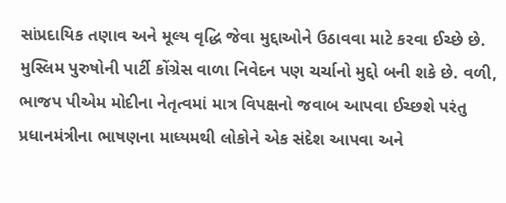સાંપ્રદાયિક તણાવ અને મૂલ્ય વૃદ્ધિ જેવા મુદ્દાઓને ઉઠાવવા માટે કરવા ઈચ્છે છે. મુસ્લિમ પુરુષોની પાર્ટી કોંગ્રેસ વાળા નિવેદન પણ ચર્ચાનો મુદ્દો બની શકે છે. વળી, ભાજપ પીએમ મોદીના નેતૃત્વમાં માત્ર વિપક્ષનો જવાબ આપવા ઈચ્છશે પરંતુ પ્રધાનમંત્રીના ભાષણના માધ્યમથી લોકોને એક સંદેશ આપવા અને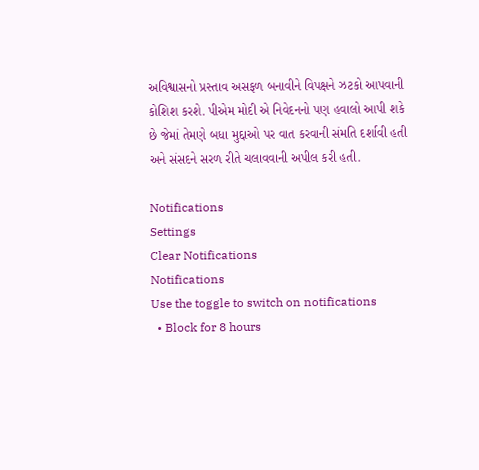અવિશ્વાસનો પ્રસ્તાવ અસફળ બનાવીને વિપક્ષને ઝટકો આપવાની કોશિશ કરશે. પીએમ મોદી એ નિવેદનનો પણ હવાલો આપી શકે છે જેમાં તેમણે બધા મુદ્દાઓ પર વાત કરવાની સંમતિ દર્શાવી હતી અને સંસદને સરળ રીતે ચલાવવાની અપીલ કરી હતી.

Notifications
Settings
Clear Notifications
Notifications
Use the toggle to switch on notifications
  • Block for 8 hours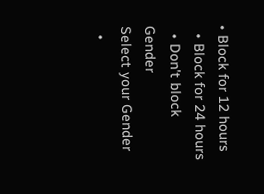• Block for 12 hours
  • Block for 24 hours
  • Don't block
Gender
Select your Gender
  •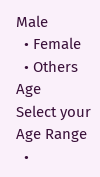Male
  • Female
  • Others
Age
Select your Age Range
  •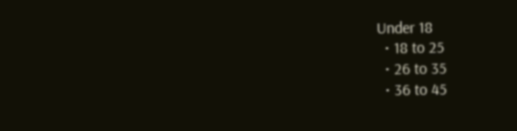Under 18
  • 18 to 25
  • 26 to 35
  • 36 to 45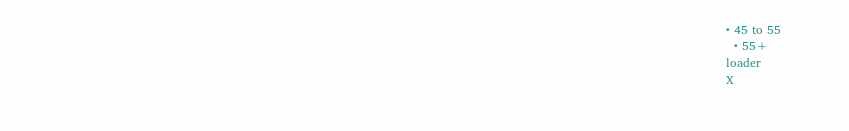• 45 to 55
  • 55+
loader
X